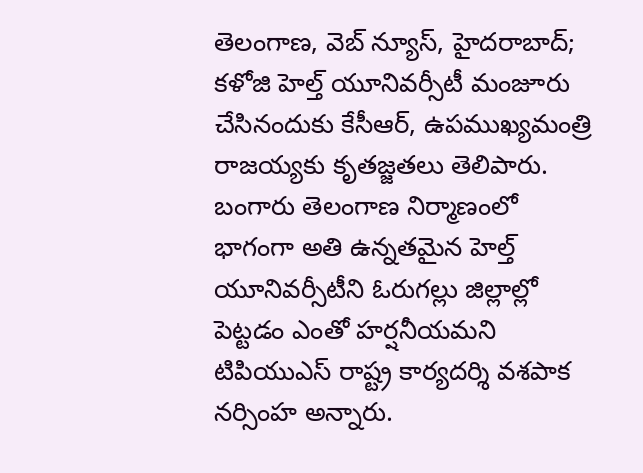తెలంగాణ, వెబ్ న్యూస్, హైదరాబాద్; కళోజి హెల్త్ యూనివర్సీటీ మంజూరు చేసినందుకు కేసీఆర్, ఉపముఖ్యమంత్రి రాజయ్యకు కృతజ్జతలు తెలిపారు. బంగారు తెలంగాణ నిర్మాణంలో భాగంగా అతి ఉన్నతమైన హెల్త్ యూనివర్సీటీని ఓరుగల్లు జిల్లాల్లో పెట్టడం ఎంతో హర్షనీయమని టిపియుఎస్ రాష్ట్ర కార్యదర్శి వశపాక నర్సింహ అన్నారు.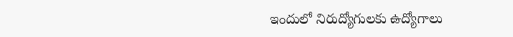ఇందులో నిరుద్యోగులకు ఉద్యోగాలు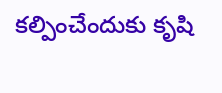కల్పించేందుకు కృషి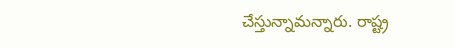చేస్తున్నామన్నారు. రాష్ట్ర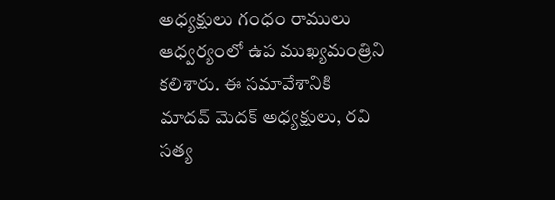అధ్యక్షులు గంధం రాములు ఆధ్వర్యంలో ఉప ముఖ్యమంత్రిని కలిశారు. ఈ సమావేశానికి మాదవ్ మెదక్ అధ్యక్షులు, రవి సత్య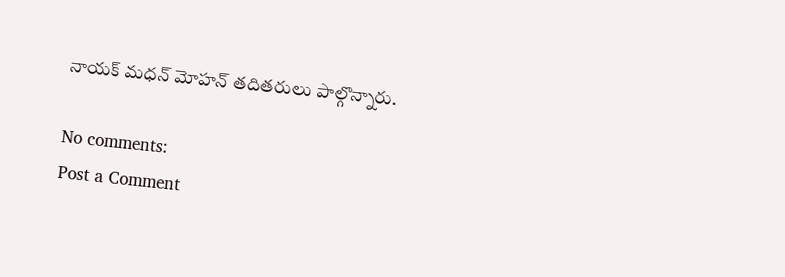నాయక్ మధన్ మోహన్ తదితరులు పాల్గొన్నారు.

No comments:
Post a Comment